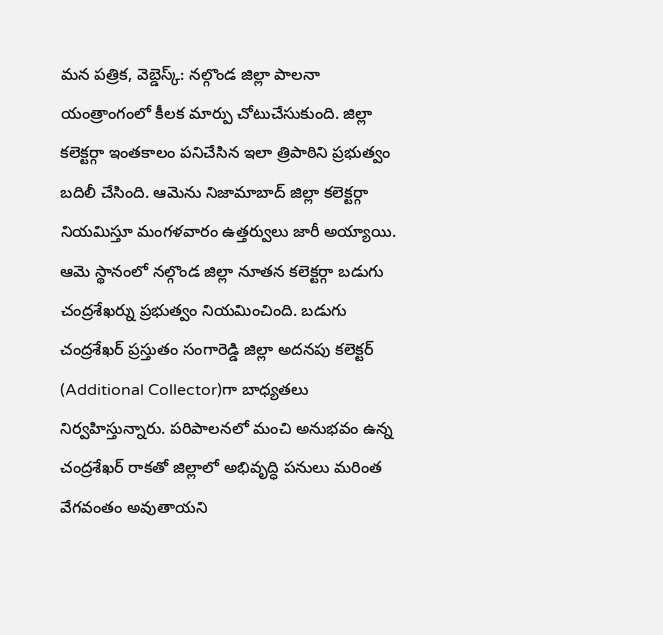మన పత్రిక, వెబ్డెస్క్: నల్గొండ జిల్లా పాలనా యంత్రాంగంలో కీలక మార్పు చోటుచేసుకుంది. జిల్లా కలెక్టర్గా ఇంతకాలం పనిచేసిన ఇలా త్రిపాఠిని ప్రభుత్వం బదిలీ చేసింది. ఆమెను నిజామాబాద్ జిల్లా కలెక్టర్గా నియమిస్తూ మంగళవారం ఉత్తర్వులు జారీ అయ్యాయి.
ఆమె స్థానంలో నల్గొండ జిల్లా నూతన కలెక్టర్గా బడుగు చంద్రశేఖర్ను ప్రభుత్వం నియమించింది. బడుగు చంద్రశేఖర్ ప్రస్తుతం సంగారెడ్డి జిల్లా అదనపు కలెక్టర్ (Additional Collector)గా బాధ్యతలు నిర్వహిస్తున్నారు. పరిపాలనలో మంచి అనుభవం ఉన్న చంద్రశేఖర్ రాకతో జిల్లాలో అభివృద్ధి పనులు మరింత వేగవంతం అవుతాయని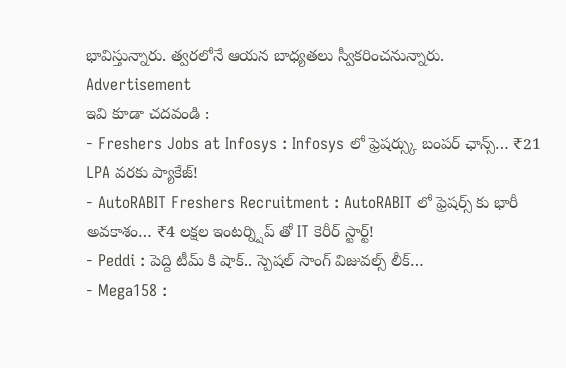భావిస్తున్నారు. త్వరలోనే ఆయన బాధ్యతలు స్వీకరించనున్నారు.
Advertisement
ఇవి కూడా చదవండి :
- Freshers Jobs at Infosys : Infosys లో ఫ్రెషర్స్కు బంపర్ ఛాన్స్… ₹21 LPA వరకు ప్యాకేజ్!
- AutoRABIT Freshers Recruitment : AutoRABIT లో ఫ్రెషర్స్ కు భారీ అవకాశం… ₹4 లక్షల ఇంటర్న్షిప్ తో IT కెరీర్ స్టార్ట్!
- Peddi : పెద్ది టీమ్ కి షాక్.. స్పెషల్ సాంగ్ విజువల్స్ లీక్…
- Mega158 :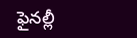ఫైనల్లీ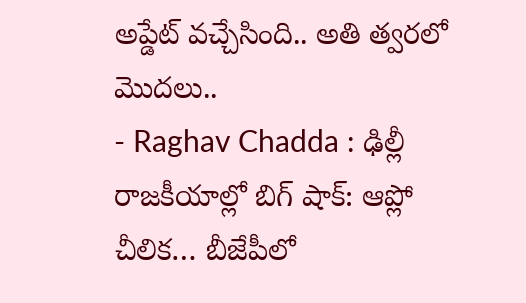అప్డేట్ వచ్చేసింది.. అతి త్వరలో మొదలు..
- Raghav Chadda : ఢిల్లీ రాజకీయాల్లో బిగ్ షాక్: ఆప్లో చీలిక… బీజేపీలో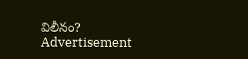విలీనం?
Advertisement